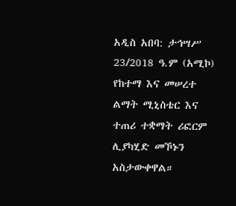አዲስ አበባ: ታኅሣሥ 23/2018 ዓ.ም (አሚኮ) የከተማ እና መሠረተ ልማት ሚኒስቴር እና ተጠሪ ተቋማት ሪፎርም ሊያካሂድ መኾኑን አስታውቀዋል።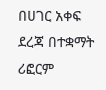በሀገር አቀፍ ደረጃ በተቋማት ሪፎርም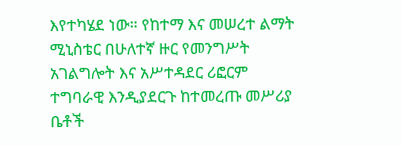እየተካሄደ ነው። የከተማ እና መሠረተ ልማት ሚኒስቴር በሁለተኛ ዙር የመንግሥት አገልግሎት እና አሥተዳደር ሪፎርም ተግባራዊ እንዲያደርጉ ከተመረጡ መሥሪያ ቤቶች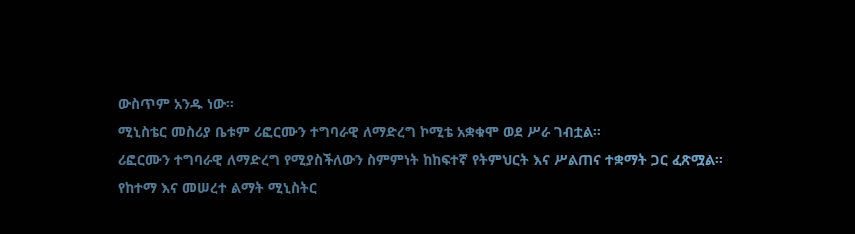ውስጥም አንዱ ነው።
ሚኒስቴር መስሪያ ቤቱም ሪፎርሙን ተግባራዊ ለማድረግ ኮሚቴ አቋቁሞ ወደ ሥራ ገብቷል።
ሪፎርሙን ተግባራዊ ለማድረግ የሚያስችለውን ስምምነት ከከፍተኛ የትምህርት እና ሥልጠና ተቋማት ጋር ፈጽሟል።
የከተማ እና መሠረተ ልማት ሚኒስትር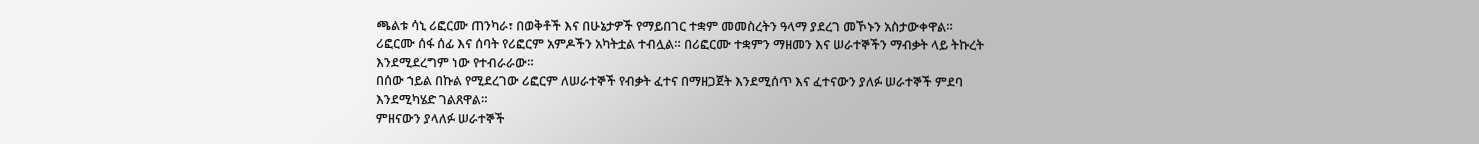ጫልቱ ሳኒ ሪፎርሙ ጠንካራ፣ በወቅቶች እና በሁኔታዎች የማይበገር ተቋም መመስረትን ዓላማ ያደረገ መኾኑን አስታውቀዋል።
ሪፎርሙ ሰፋ ሰፊ እና ሰባት የሪፎርም አምዶችን አካትቷል ተብሏል። በሪፎርሙ ተቋምን ማዘመን እና ሠራተኞችን ማብቃት ላይ ትኩረት እንደሚደረግም ነው የተብራራው።
በሰው ኀይል በኩል የሚደረገው ሪፎርም ለሠራተኞች የብቃት ፈተና በማዘጋጀት እንደሚሰጥ እና ፈተናውን ያለፉ ሠራተኞች ምደባ እንደሚካሄድ ገልጸዋል።
ምዘናውን ያላለፉ ሠራተኞች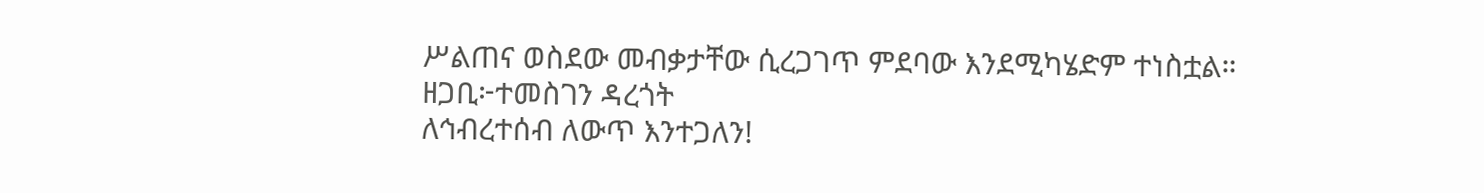ሥልጠና ወስደው መብቃታቸው ሲረጋገጥ ምደባው እንደሚካሄድም ተነስቷል።
ዘጋቢ፦ተመስገን ዳረጎት
ለኅብረተሰብ ለውጥ እንተጋለን!